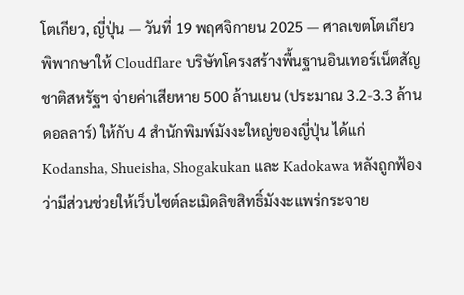โตเกียว, ญี่ปุ่น — วันที่ 19 พฤศจิกายน 2025 — ศาลเขตโตเกียวพิพากษาให้ Cloudflare บริษัทโครงสร้างพื้นฐานอินเทอร์เน็ตสัญชาติสหรัฐฯ จ่ายค่าเสียหาย 500 ล้านเยน (ประมาณ 3.2-3.3 ล้านดอลลาร์) ให้กับ 4 สำนักพิมพ์มังงะใหญ่ของญี่ปุ่น ได้แก่ Kodansha, Shueisha, Shogakukan และ Kadokawa หลังถูกฟ้องว่ามีส่วนช่วยให้เว็บไซต์ละเมิดลิขสิทธิ์มังงะแพร่กระจาย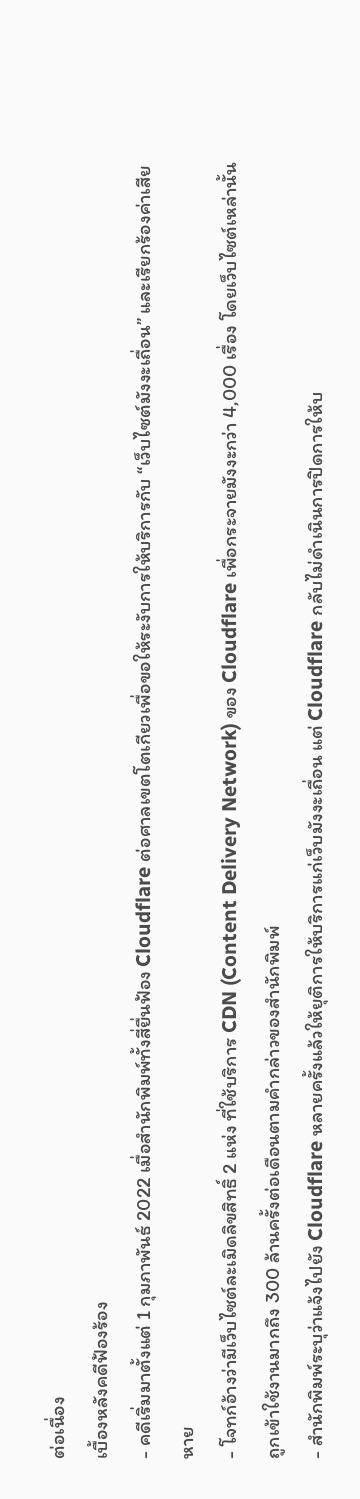ต่อเนื่อง
เบื้องหลังคดีฟ้องร้อง
- คดีเริ่มมาตั้งแต่ 1 กุมภาพันธ์ 2022 เมื่อสำนักพิมพ์ทั้งสี่ยื่นฟ้อง Cloudflare ต่อศาลเขตโตเกียวเพื่อขอให้ระงับการให้บริการกับ “เว็บไซต์มังงะเถื่อน” และเรียกร้องค่าเสียหาย
- โจทก์อ้างว่ามีเว็บไซต์ละเมิดลิขสิทธิ์ 2 แห่ง ที่ใช้บริการ CDN (Content Delivery Network) ของ Cloudflare เพื่อกระจายมังงะกว่า 4,000 เรื่อง โดยเว็บไซต์เหล่านั้นถูกเข้าใช้งานมากถึง 300 ล้านครั้งต่อเดือนตามคำกล่าวของสำนักพิมพ์
- สำนักพิมพ์ระบุว่าแจ้งไปยัง Cloudflare หลายครั้งแล้วให้ยุติการให้บริการแก่เว็บมังงะเถื่อน แต่ Cloudflare กลับไม่ดำเนินการปิดการให้บ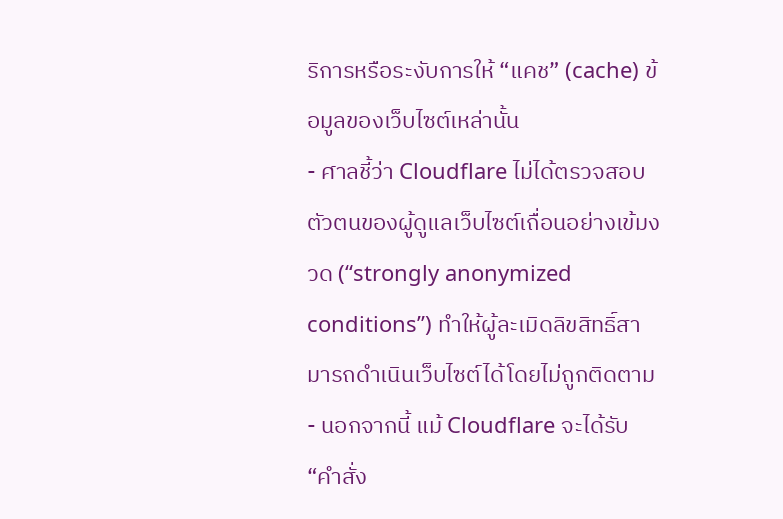ริการหรือระงับการให้ “แคช” (cache) ข้อมูลของเว็บไซต์เหล่านั้น
- ศาลชี้ว่า Cloudflare ไม่ได้ตรวจสอบตัวตนของผู้ดูแลเว็บไซต์เถื่อนอย่างเข้มงวด (“strongly anonymized conditions”) ทำให้ผู้ละเมิดลิขสิทธิ์สามารถดำเนินเว็บไซต์ได้โดยไม่ถูกติดตาม
- นอกจากนี้ แม้ Cloudflare จะได้รับ “คำสั่ง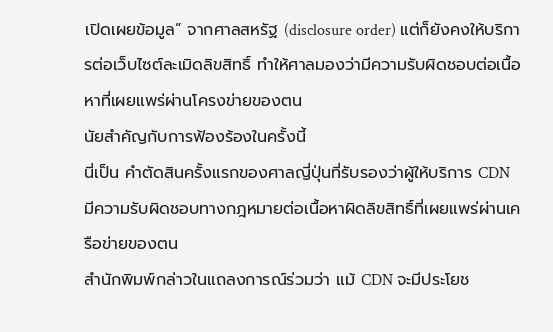เปิดเผยข้อมูล” จากศาลสหรัฐ (disclosure order) แต่ก็ยังคงให้บริการต่อเว็บไซต์ละเมิดลิขสิทธิ์ ทำให้ศาลมองว่ามีความรับผิดชอบต่อเนื้อหาที่เผยแพร่ผ่านโครงข่ายของตน
นัยสำคัญกับการฟ้องร้องในครั้งนี้
นี่เป็น คำตัดสินครั้งแรกของศาลญี่ปุ่นที่รับรองว่าผู้ให้บริการ CDN มีความรับผิดชอบทางกฎหมายต่อเนื้อหาผิดลิขสิทธิ์ที่เผยแพร่ผ่านเครือข่ายของตน
สำนักพิมพ์กล่าวในแถลงการณ์ร่วมว่า แม้ CDN จะมีประโยช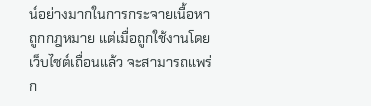น์อย่างมากในการกระจายเนื้อหาถูกกฎหมาย แต่เมื่อถูกใช้งานโดยเว็บไซต์เถื่อนแล้ว จะสามารถแพร่ก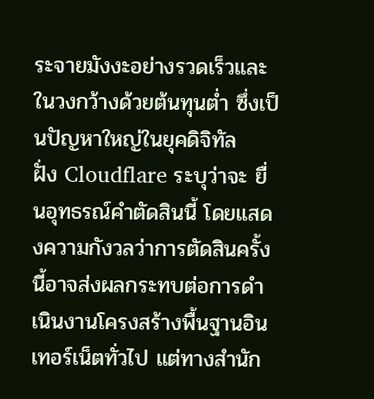ระจายมังงะอย่างรวดเร็วและในวงกว้างด้วยต้นทุนต่ำ ซึ่งเป็นปัญหาใหญ่ในยุคดิจิทัล
ฝั่ง Cloudflare ระบุว่าจะ ยื่นอุทธรณ์คำตัดสินนี้ โดยแสดงความกังวลว่าการตัดสินครั้งนี้อาจส่งผลกระทบต่อการดำเนินงานโครงสร้างพื้นฐานอินเทอร์เน็ตทั่วไป แต่ทางสำนัก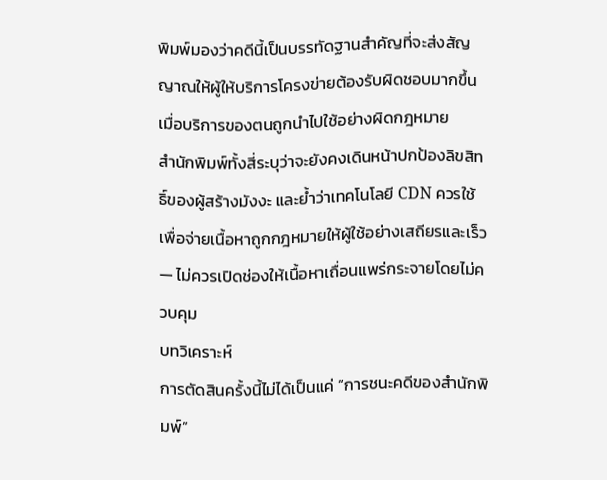พิมพ์มองว่าคดีนี้เป็นบรรทัดฐานสำคัญที่จะส่งสัญญาณให้ผู้ให้บริการโครงข่ายต้องรับผิดชอบมากขึ้นเมื่อบริการของตนถูกนำไปใช้อย่างผิดกฎหมาย
สำนักพิมพ์ทั้งสี่ระบุว่าจะยังคงเดินหน้าปกป้องลิขสิทธิ์ของผู้สร้างมังงะ และย้ำว่าเทคโนโลยี CDN ควรใช้เพื่อจ่ายเนื้อหาถูกกฎหมายให้ผู้ใช้อย่างเสถียรและเร็ว — ไม่ควรเปิดช่องให้เนื้อหาเถื่อนแพร่กระจายโดยไม่ควบคุม
บทวิเคราะห์
การตัดสินครั้งนี้ไม่ได้เป็นแค่ “การชนะคดีของสำนักพิมพ์”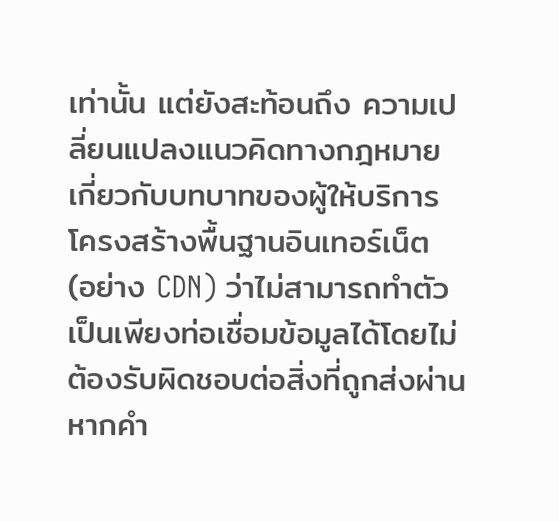เท่านั้น แต่ยังสะท้อนถึง ความเปลี่ยนแปลงแนวคิดทางกฎหมายเกี่ยวกับบทบาทของผู้ให้บริการโครงสร้างพื้นฐานอินเทอร์เน็ต (อย่าง CDN) ว่าไม่สามารถทำตัวเป็นเพียงท่อเชื่อมข้อมูลได้โดยไม่ต้องรับผิดชอบต่อสิ่งที่ถูกส่งผ่าน
หากคำ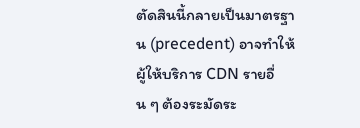ตัดสินนี้กลายเป็นมาตรฐาน (precedent) อาจทำให้ผู้ให้บริการ CDN รายอื่น ๆ ต้องระมัดระ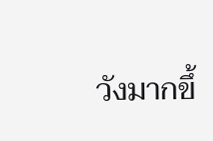วังมากขึ้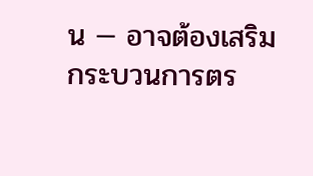น — อาจต้องเสริมกระบวนการตร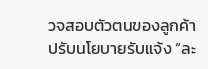วจสอบตัวตนของลูกค้า ปรับนโยบายรับแจ้ง “ละ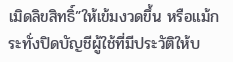เมิดลิขสิทธิ์”ให้เข้มงวดขึ้น หรือแม้กระทั่งปิดบัญชีผู้ใช้ที่มีประวัติให้บ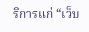ริการแก่ “เว็บ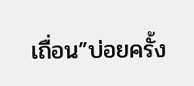เถื่อน”บ่อยครั้ง